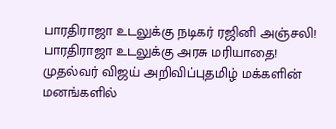பாரதிராஜா உடலுக்கு நடிகர் ரஜினி அஞ்சலி! பாரதிராஜா உடலுக்கு அரசு மரியாதை! முதல்வர் விஜய் அறிவிப்புதமிழ் மக்களின் மனங்களில்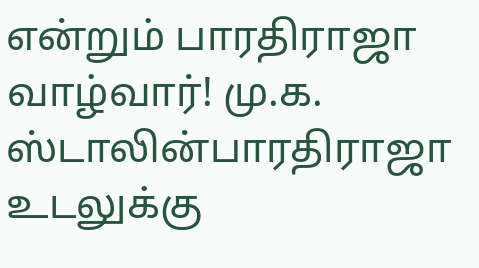என்றும் பாரதிராஜா வாழ்வார்! மு.க. ஸ்டாலின்பாரதிராஜா உடலுக்கு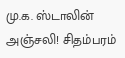மு.க. ஸ்டாலின் அஞ்சலி! சிதம்பரம்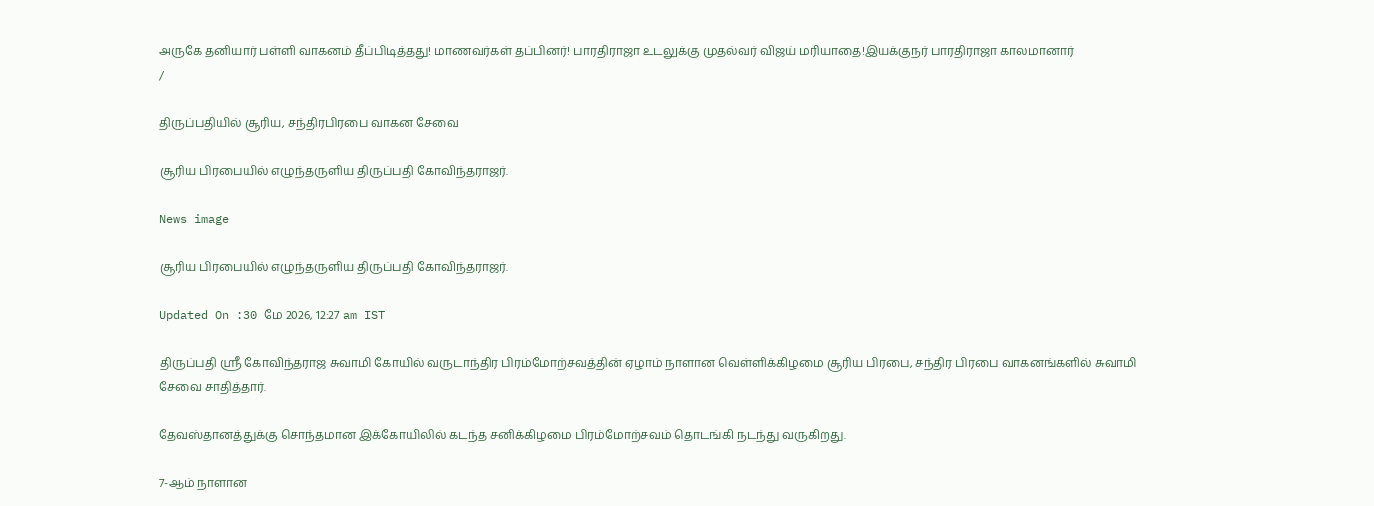அருகே தனியார் பள்ளி வாகனம் தீப்பிடித்தது! மாணவர்கள் தப்பினர்! பாரதிராஜா உடலுக்கு முதல்வர் விஜய் மரியாதை!இயக்குநர் பாரதிராஜா காலமானார்
/

திருப்பதியில் சூரிய, சந்திரபிரபை வாகன சேவை

சூரிய பிரபையில் எழுந்தருளிய திருப்பதி கோவிந்தராஜர்.

News image

சூரிய பிரபையில் எழுந்தருளிய திருப்பதி கோவிந்தராஜர்.

Updated On :30 மே 2026, 12:27 am IST

திருப்பதி ஸ்ரீ கோவிந்தராஜ சுவாமி கோயில் வருடாந்திர பிரம்மோற்சவத்தின் ஏழாம் நாளான வெள்ளிக்கிழமை சூரிய பிரபை, சந்திர பிரபை வாகனங்களில் சுவாமி சேவை சாதித்தார்.

தேவஸ்தானத்துக்கு சொந்தமான இக்கோயிலில் கடந்த சனிக்கிழமை பிரம்மோற்சவம் தொடங்கி நடந்து வருகிறது.

7-ஆம் நாளான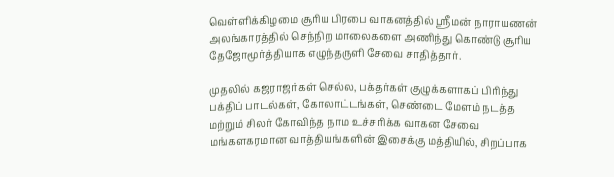வெள்ளிக்கிழமை சூரிய பிரபை வாகனத்தில் ஸ்ரீமன் நாராயணன் அலங்காரத்தில் செந்நிற மாலைகளை அணிந்து கொண்டு சூரிய தேஜோமூர்த்தியாக எழுந்தருளி சேவை சாதித்தார்.

முதலில் கஜராஜர்கள் செல்ல, பக்தர்கள் குழுக்களாகப் பிரிந்து பக்திப் பாடல்கள், கோலாட்டங்கள், செண்டை மேளம் நடத்த மற்றும் சிலர் கோவிந்த நாம உச்சரிக்க வாகன சேவை மங்களகரமான வாத்தியங்களின் இசைக்கு மத்தியில், சிறப்பாக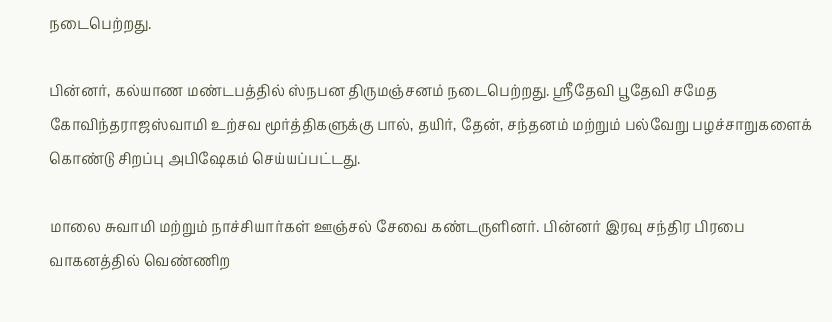நடைபெற்றது.

பின்னர், கல்யாண மண்டபத்தில் ஸ்நபன திருமஞ்சனம் நடைபெற்றது. ஸ்ரீதேவி பூதேவி சமேத கோவிந்தராஜஸ்வாமி உற்சவ மூர்த்திகளுக்கு பால், தயிர், தேன், சந்தனம் மற்றும் பல்வேறு பழச்சாறுகளைக் கொண்டு சிறப்பு அபிஷேகம் செய்யப்பட்டது.

மாலை சுவாமி மற்றும் நாச்சியார்கள் ஊஞ்சல் சேவை கண்டருளினர். பின்னர் இரவு சந்திர பிரபை வாகனத்தில் வெண்ணிற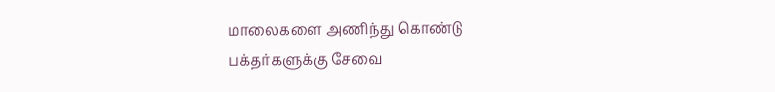மாலைகளை அணிந்து கொண்டு பக்தர்களுக்கு சேவை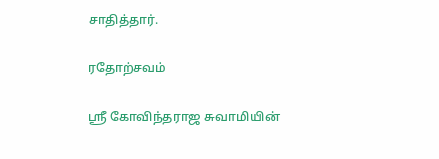சாதித்தார்.

ரதோற்சவம்

ஸ்ரீ கோவிந்தராஜ சுவாமியின்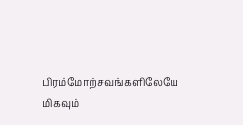பிரம்மோற்சவங்களிலேயே மிகவும்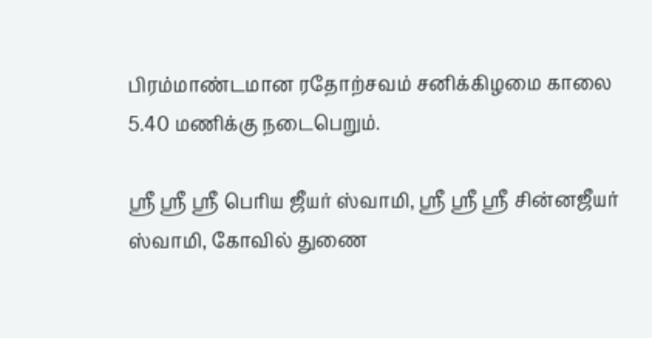பிரம்மாண்டமான ரதோற்சவம் சனிக்கிழமை காலை 5.40 மணிக்கு நடைபெறும்.

ஸ்ரீ ஸ்ரீ ஸ்ரீ பெரிய ஜீயர் ஸ்வாமி, ஸ்ரீ ஸ்ரீ ஸ்ரீ சின்னஜீயர் ஸ்வாமி, கோவில் துணை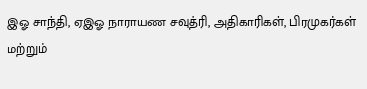இஓ சாந்தி, ஏஇஓ நாராயண சவுத்ரி, அதிகாரிகள், பிரமுகர்கள் மற்றும்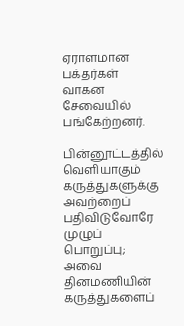ஏராளமான பக்தர்கள் வாகன சேவையில் பங்கேற்றனர்.

பின்னூட்டத்தில் வெளியாகும் கருத்துகளுக்கு அவற்றைப் பதிவிடுவோரே முழுப் பொறுப்பு; அவை தினமணியின் கருத்துகளைப்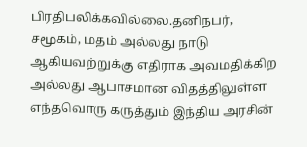பிரதிபலிக்கவில்லை.தனிநபர், சமூகம், மதம் அல்லது நாடு ஆகியவற்றுக்கு எதிராக அவமதிக்கிற அல்லது ஆபாசமான விதத்திலுள்ள எந்தவொரு கருத்தும் இந்திய அரசின்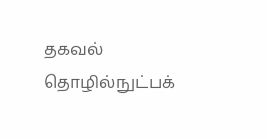தகவல் தொழில்நுட்பக்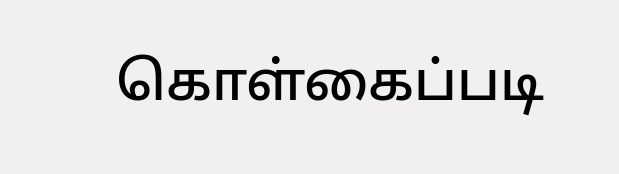கொள்கைப்படி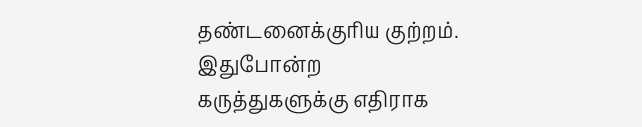தண்டனைக்குரிய குற்றம். இதுபோன்ற கருத்துகளுக்கு எதிராக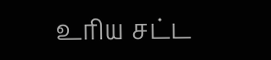உரிய சட்ட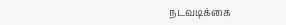நடவடிக்கை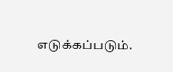எடுக்கப்படும்.